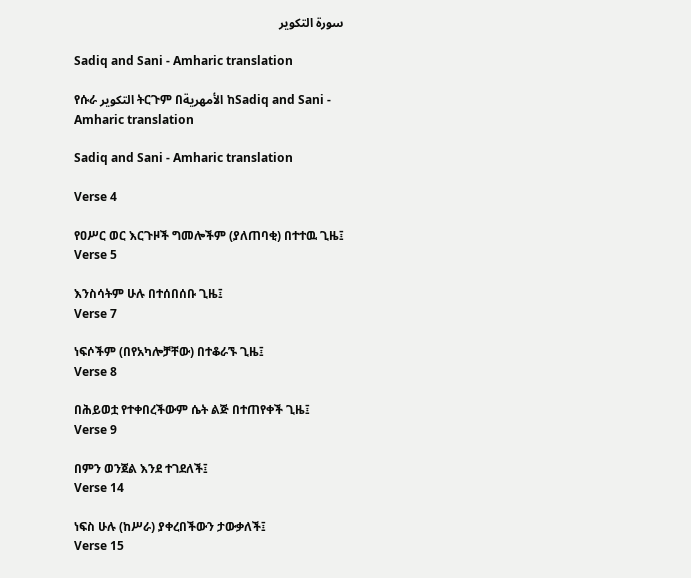سورة التكوير

Sadiq and Sani - Amharic translation

የሱራ التكوير ትርጉም በالأمهرية ከSadiq and Sani - Amharic translation

Sadiq and Sani - Amharic translation

Verse 4

የዐሥር ወር እርጉዞች ግመሎችም (ያለጠባቂ) በተተዉ ጊዜ፤
Verse 5

እንስሳትም ሁሉ በተሰበሰቡ ጊዜ፤
Verse 7

ነፍሶችም (በየአካሎቻቸው) በተቆራኙ ጊዜ፤
Verse 8

በሕይወቷ የተቀበረችውም ሴት ልጅ በተጠየቀች ጊዜ፤
Verse 9

በምን ወንጀል እንደ ተገደለች፤
Verse 14

ነፍስ ሁሉ (ከሥራ) ያቀረበችውን ታውቃለች፤
Verse 15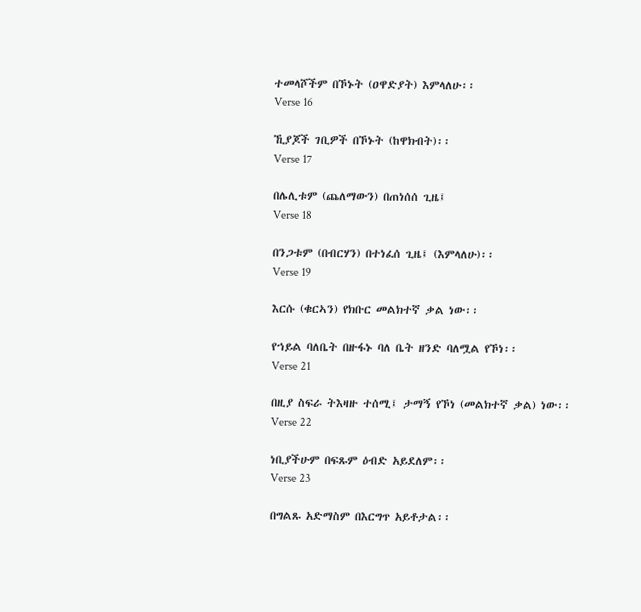ተመላሾችም በኾኑት (ዐዋድያት) እምላለሁ፡፡
Verse 16

ኺያጆች ገቢዎች በኾኑት (ከዋክብት)፡፡
Verse 17

በሌሊቱም (ጨለማውን) በጠነሰሰ ጊዜ፤
Verse 18

በንጋቱም (በብርሃን) በተነፈሰ ጊዜ፤ (እምላለሁ)፡፡
Verse 19

እርሱ (ቁርኣን) የክቡር መልክተኛ ቃል ነው፡፡

የኀይል ባለቤት በዙፋኑ ባለ ቤት ዘንድ ባለሟል የኾነ፡፡
Verse 21

በዚያ ስፍራ ትእዛዙ ተሰሚ፤ ታማኝ የኾነ (መልክተኛ ቃል) ነው፡፡
Verse 22

ነቢያችሁም በፍጹም ዕብድ አይደለም፡፡
Verse 23

በግልጹ አድማስም በእርግጥ አይቶታል፡፡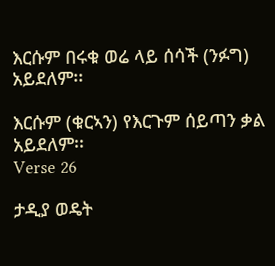እርሱም በሩቁ ወሬ ላይ ሰሳች (ንፉግ) አይደለም፡፡

እርሱም (ቁርኣን) የእርጉም ሰይጣን ቃል አይደለም፡፡
Verse 26

ታዲያ ወዴት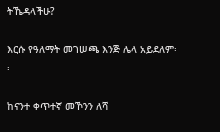ትኼዳላችሁ?

እርሱ የዓለማት መገሠጫ እንጅ ሌላ አይደለም፡፡

ከናንተ ቀጥተኛ መኾንን ለሻ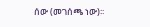ሰው (መገሰጫ ነው)፡፡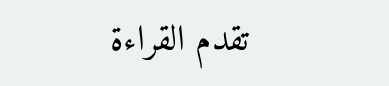تقدم القراءة